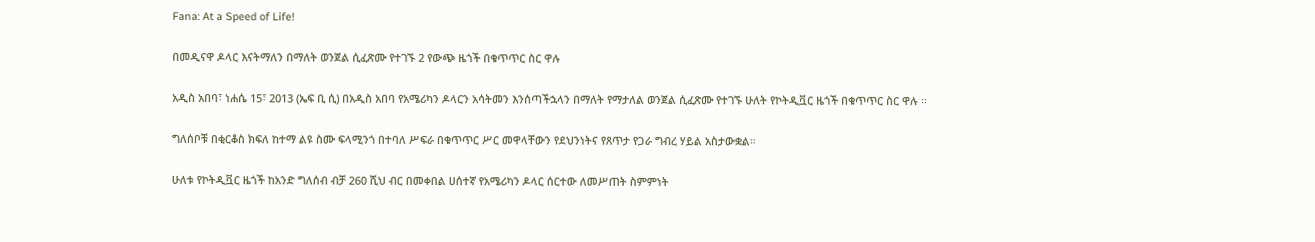Fana: At a Speed of Life!

በመዲናዋ ዶላር እናትማለን በማለት ወንጀል ሲፈጽሙ የተገኙ 2 የውጭ ዜጎች በቁጥጥር ስር ዋሉ

አዲስ አበባ፣ ነሐሴ 15፣ 2013 (ኤፍ ቢ ሲ) በአዲስ አበባ የአሜሪካን ዶላርን አሳትመን እንሰጣችኋላን በማለት የማታለል ወንጀል ሲፈጽሙ የተገኙ ሁለት የኮትዲቯር ዜጎች በቁጥጥር ስር ዋሉ ፡፡

ግለሰቦቹ በቂርቆስ ክፍለ ከተማ ልዩ ስሙ ፍላሚንጎ በተባለ ሥፍራ በቁጥጥር ሥር መዋላቸውን የደህንነትና የጸጥታ የጋራ ግብረ ሃይል አስታውቋል።

ሁለቱ የኮትዲቯር ዜጎች ከአንድ ግለሰብ ብቻ 260 ሺህ ብር በመቀበል ሀሰተኛ የአሜሪካን ዶላር ሰርተው ለመሥጠት ስምምነት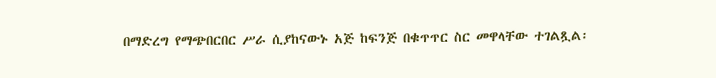በማድረግ የማጭበርበር ሥራ ሲያከናውኑ አጅ ከፍንጅ በቁጥጥር ስር መዋላቸው ተገልጿል፡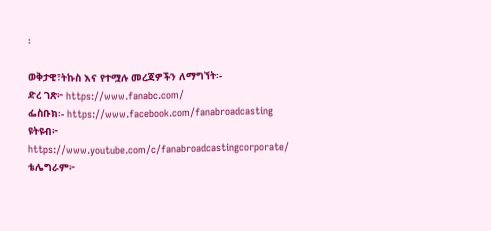፡

ወቅታዊ፣ትኩስ እና የተሟሉ መረጃዎችን ለማግኘት፡-
ድረ ገጽ፦ https://www.fanabc.com/
ፌስቡክ፡- https://www.facebook.com/fanabroadcasting
ዩትዩብ፦ https://www.youtube.com/c/fanabroadcastingcorporate/
ቴሌግራም፦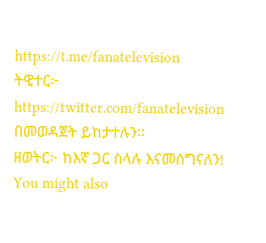https://t.me/fanatelevision
ትዊተር፦ https://twitter.com/fanatelevision በመወዳጀት ይከታተሉን፡፡
ዘወትር፦ ከእኛ ጋር ስላሉ እናመሰግናለን!
You might also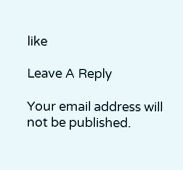like

Leave A Reply

Your email address will not be published.